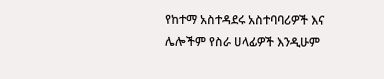የከተማ አስተዳደሩ አስተባባሪዎች እና ሌሎችም የስራ ሀላፊዎች እንዲሁም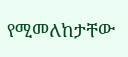የሚመለከታቸው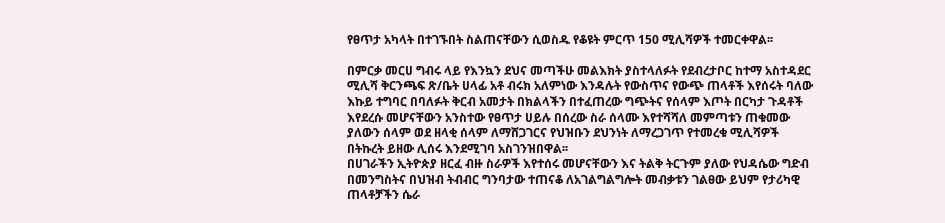የፀጥታ አካላት በተገኙበት ስልጠናቸውን ሲወስዱ የቆዩት ምርጥ 150 ሚሊሻዎች ተመርቀዋል፡፡

በምርቃ መርሀ ግብሩ ላይ የእንኳን ደህና መጣችሁ መልእክት ያስተላለፉት የደብረታቦር ከተማ አስተዳደር ሚሊሻ ቅርንጫፍ ጽ/ቤት ሀላፊ አቶ ብሩክ አለምነው እንዳሉት የውስጥና የውጭ ጠላቶች እየሰሩት ባለው እኩይ ተግባር በባለፉት ቅርብ አመታት በክልላችን በተፈጠረው ግጭትና የሰላም እጦት በርካታ ጉዳቶች እየደረሱ መሆናቸውን አንስተው የፀጥታ ሀይሉ በሰረው ስራ ሰላሙ እየተሻሻለ መምጣቱን ጠቁመው ያለውን ሰላም ወደ ዘላቂ ሰላም ለማሸጋገርና የህዝቡን ደህንነት ለማረጋገጥ የተመረቁ ሚሊሻዎች በትኩረት ይዘው ሊሰሩ እንደሚገባ አስገንዝበዋል፡፡
በሀገራችን ኢትዮጵያ ዘርፈ ብዙ ስራዎች እየተሰሩ መሆናቸውን እና ትልቅ ትርጉም ያለው የህዳሴው ግድብ በመንግስትና በህዝብ ትብብር ግንባታው ተጠናቆ ለአገልግልግሎት መብቃቱን ገልፀው ይህም የታሪካዊ ጠላቶቻችን ሴራ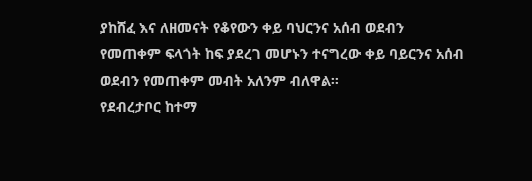ያከሸፈ እና ለዘመናት የቆየውን ቀይ ባህርንና አሰብ ወደብን የመጠቀም ፍላጎት ከፍ ያደረገ መሆኑን ተናግረው ቀይ ባይርንና አሰብ ወደብን የመጠቀም መብት አለንም ብለዋል፡፡
የደብረታቦር ከተማ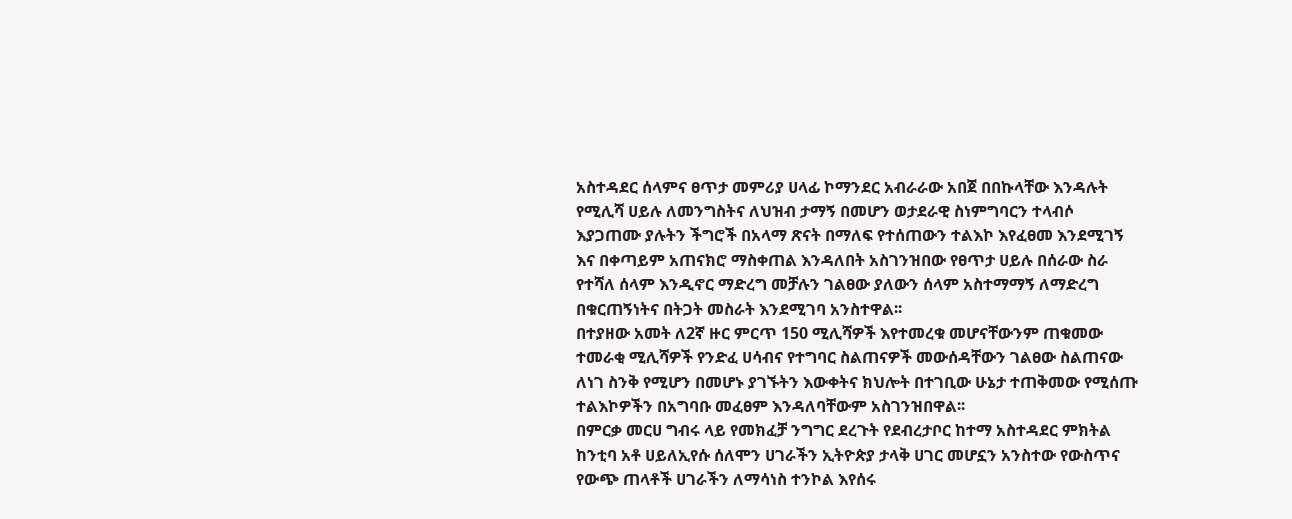አስተዳደር ሰላምና ፀጥታ መምሪያ ሀላፊ ኮማንደር አብራራው አበጀ በበኩላቸው እንዳሉት የሚሊሻ ሀይሉ ለመንግስትና ለህዝብ ታማኝ በመሆን ወታደራዊ ስነምግባርን ተላብሶ እያጋጠሙ ያሉትን ችግሮች በአላማ ጽናት በማለፍ የተሰጠውን ተልእኮ እየፈፀመ እንደሚገኝ እና በቀጣይም አጠናክሮ ማስቀጠል እንዳለበት አስገንዝበው የፀጥታ ሀይሉ በሰራው ስራ የተሻለ ሰላም እንዲኖር ማድረግ መቻሉን ገልፀው ያለውን ሰላም አስተማማኝ ለማድረግ በቁርጠኝነትና በትጋት መስራት እንደሚገባ አንስተዋል፡፡
በተያዘው አመት ለ2ኛ ዙር ምርጥ 150 ሚሊሻዎች እየተመረቁ መሆናቸውንም ጠቁመው ተመራቂ ሚሊሻዎች የንድፈ ሀሳብና የተግባር ስልጠናዎች መውሰዳቸውን ገልፀው ስልጠናው ለነገ ስንቅ የሚሆን በመሆኑ ያገኙትን እውቀትና ክህሎት በተገቢው ሁኔታ ተጠቅመው የሚሰጡ ተልእኮዎችን በአግባቡ መፈፀም እንዳለባቸውም አስገንዝበዋል፡፡
በምርቃ መርሀ ግብሩ ላይ የመክፈቻ ንግግር ደረጉት የደብረታቦር ከተማ አስተዳደር ምክትል ከንቲባ አቶ ሀይለኢየሱ ሰለሞን ሀገራችን ኢትዮጵያ ታላቅ ሀገር መሆኗን አንስተው የውስጥና የውጭ ጠላቶች ሀገራችን ለማሳነስ ተንኮል እየሰሩ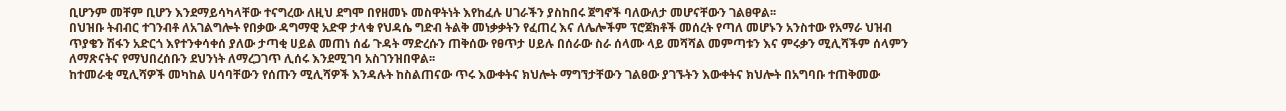ቢሆንም መቸም ቢሆን እንደማይሳካላቸው ተናግረው ለዚህ ደግሞ በየዘመኑ መስዋትነት እየከፈሉ ሀገራችን ያስከበሩ ጀግኖች ባለውለታ መሆናቸውን ገልፀዋል፡፡
በህዝቡ ትብብር ተገንብቶ ለአገልግሎት የበቃው ዳግማዊ አድዋ ታላቁ የህዳሴ ግድብ ትልቅ መነቃቃትን የፈጠረ እና ለሌሎችም ፕሮጀክቶች መሰረት የጣለ መሆኑን አንስተው የአማራ ህዝብ ጥያቄን ሽፋን አድርጎ እየተንቀሳቀሰ ያለው ታጣቂ ሀይል መጠነ ሰፊ ጉዳት ማድረሱን ጠቅሰው የፀጥታ ሀይሉ በሰራው ስራ ሰላሙ ላይ መሻሻል መምጣቱን እና ምሩቃን ሚሊሻችም ሰላምን ለማጽናትና የማህበረሰቡን ደህንነት ለማረጋገጥ ሊሰሩ እንደሚገባ አስገንዝበዋል፡፡
ከተመራቂ ሚሊሻዎች መካከል ሀሳባቸውን የሰጡን ሚሊሻዎች እንዳሉት ከስልጠናው ጥሩ እውቀትና ክህሎት ማግኘታቸውን ገልፀው ያገኙትን እውቀትና ክህሎት በአግባቡ ተጠቅመው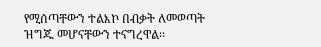የሚሰጣቸውን ተልእኮ በብቃት ለመወጣት ዝግጁ መሆናቸውን ተናግረዋል፡፡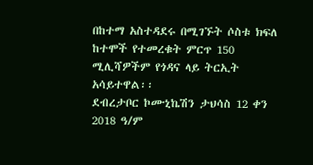በከተማ አስተዳደሩ በሚገኙት ሶስቱ ክፍለ ከተሞች የተመረቁት ምርጥ 150 ሚሊሻዎችም የጎዳና ላይ ትርኢት አሳይተዋል፡፡
ደብረታቦር ኮሙኒኬሽን ታህሳስ 12 ቀን 2018 ዓ/ም